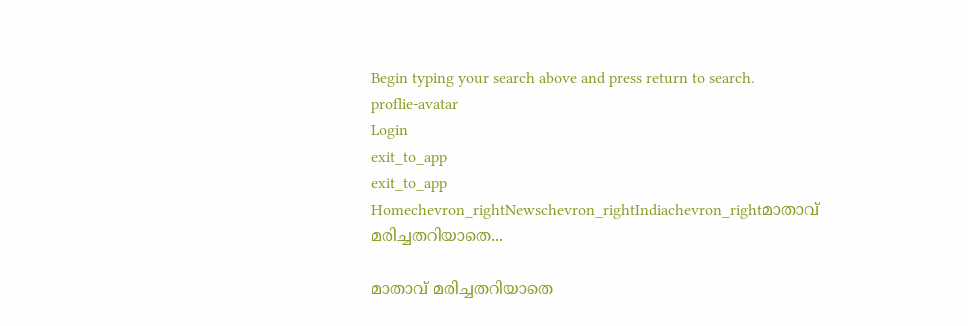Begin typing your search above and press return to search.
proflie-avatar
Login
exit_to_app
exit_to_app
Homechevron_rightNewschevron_rightIndiachevron_rightമാതാവ് മരിച്ചതറിയാതെ...

മാതാവ് മരിച്ചതറിയാതെ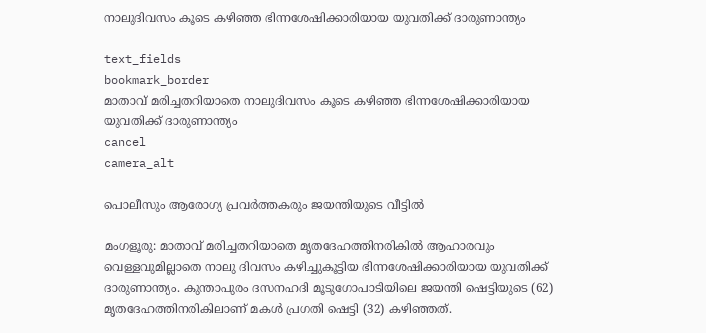നാലുദിവസം കൂടെ കഴിഞ്ഞ ഭിന്നശേഷിക്കാരിയായ യുവതിക്ക് ദാരുണാന്ത്യം

text_fields
bookmark_border
മാതാവ് മരിച്ചതറിയാതെ നാലുദിവസം കൂടെ കഴിഞ്ഞ ഭിന്നശേഷിക്കാരിയായ യുവതിക്ക് ദാരുണാന്ത്യം
cancel
camera_alt

പൊലീസും ആരോഗ്യ പ്രവർത്തകരും ജയന്തിയുടെ വീട്ടിൽ

മംഗളൂരു: മാതാവ് മരിച്ചതറിയാതെ മൃതദേഹത്തിനരികിൽ ആഹാരവും വെള്ളവുമില്ലാതെ നാലു ദിവസം കഴിച്ചുകൂട്ടിയ ഭിന്നശേഷിക്കാരിയായ യുവതിക്ക് ദാരുണാന്ത്യം. കുന്താപുരം ദസനഹദി മൂടുഗോപാടിയിലെ ജയന്തി ഷെട്ടിയുടെ (62) മൃതദേഹത്തിനരികിലാണ് മകൾ പ്രഗതി ഷെട്ടി (32) കഴിഞ്ഞത്.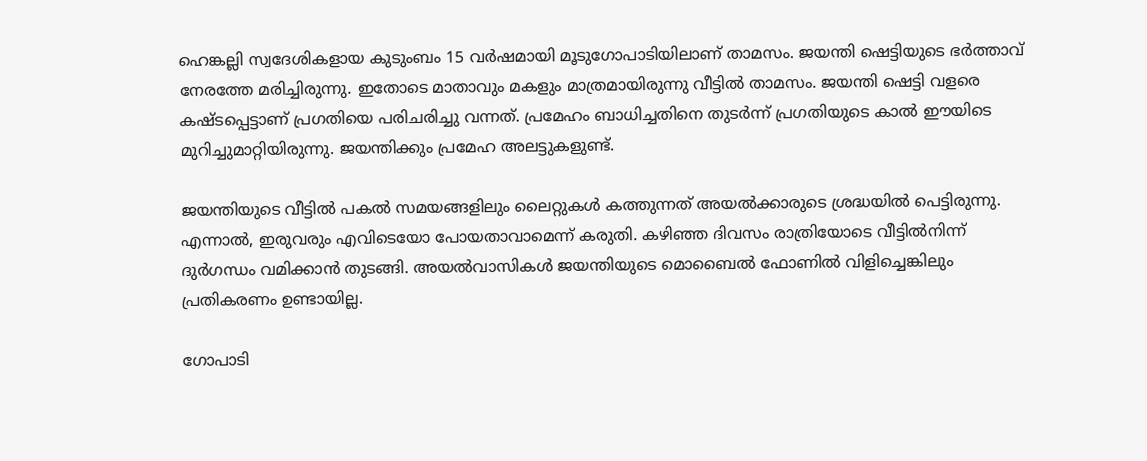ഹെങ്കല്ലി സ്വദേശികളായ കുടുംബം 15 വർഷമായി മൂടുഗോപാടിയിലാണ് താമസം. ജയന്തി ഷെട്ടിയുടെ ഭർത്താവ് നേരത്തേ മരിച്ചിരുന്നു. ഇതോടെ മാതാവും മകളും മാത്രമായിരുന്നു വീട്ടിൽ താമസം. ജയന്തി ഷെട്ടി വളരെ കഷ്ടപ്പെട്ടാണ് പ്രഗതിയെ പരിചരിച്ചു വന്നത്. പ്രമേഹം ബാധിച്ചതിനെ തുടർന്ന് പ്രഗതിയുടെ കാൽ ഈയിടെ മുറിച്ചുമാറ്റിയിരുന്നു. ജയന്തിക്കും പ്രമേഹ അലട്ടുകളുണ്ട്.

ജയന്തിയുടെ വീട്ടിൽ പകൽ സമയങ്ങളിലും ലൈറ്റുകൾ കത്തുന്നത് അയൽക്കാരുടെ ശ്രദ്ധയിൽ പെട്ടിരുന്നു. എന്നാൽ, ഇരുവരും എവിടെയോ പോയതാവാമെന്ന് കരുതി. കഴിഞ്ഞ ദിവസം രാത്രിയോടെ വീട്ടിൽനിന്ന് ദുർഗന്ധം വമിക്കാൻ തുടങ്ങി. അയൽവാസികൾ ജയന്തിയുടെ മൊബൈൽ ഫോണിൽ വിളിച്ചെങ്കിലും പ്രതികരണം ഉണ്ടായില്ല.

ഗോപാടി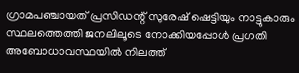ഗ്രാമപഞ്ചായത് പ്രസിഡന്റ് സുരേഷ് ഷെട്ടിയും നാട്ടുകാരും സ്ഥലത്തെത്തി ജനലിലൂടെ നോക്കിയപ്പോൾ പ്രഗതി അബോധാവസ്ഥയിൽ നിലത്ത്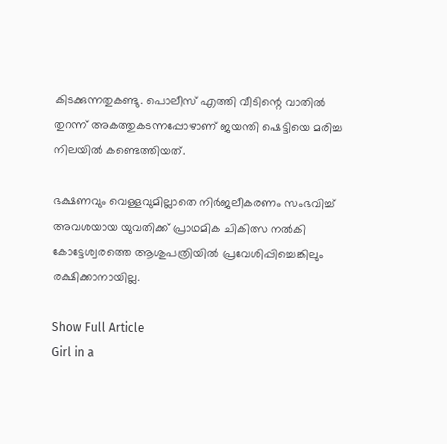കിടക്കുന്നതുകണ്ടു. പൊലീസ് എത്തി വീടിന്റെ വാതിൽ തുറന്ന് അകത്തുകടന്നപ്പോഴാണ് ജയന്തി ഷെട്ടിയെ മരിച്ച നിലയിൽ കണ്ടെത്തിയത്.

ഭക്ഷണവും വെള്ളവുമില്ലാതെ നിർജലീകരണം സംഭവിച്ച് അവശയായ യുവതിക്ക് പ്രാഥമിക ചികിത്സ നൽകി കോട്ടേശ്വരത്തെ ആശുപത്രിയിൽ പ്രവേശിപ്പിച്ചെങ്കിലും രക്ഷിക്കാനായില്ല.

Show Full Article
Girl in a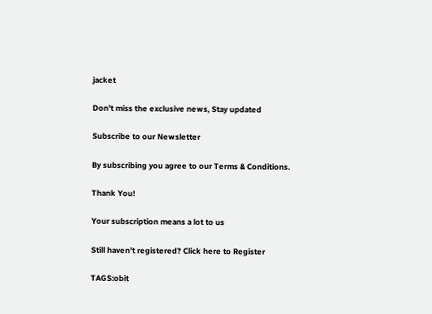jacket

Don't miss the exclusive news, Stay updated

Subscribe to our Newsletter

By subscribing you agree to our Terms & Conditions.

Thank You!

Your subscription means a lot to us

Still haven't registered? Click here to Register

TAGS:obit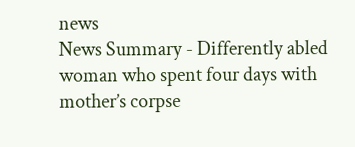news
News Summary - Differently abled woman who spent four days with mother’s corpse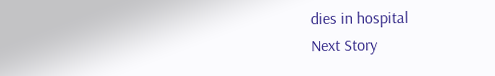dies in hospital
Next Story